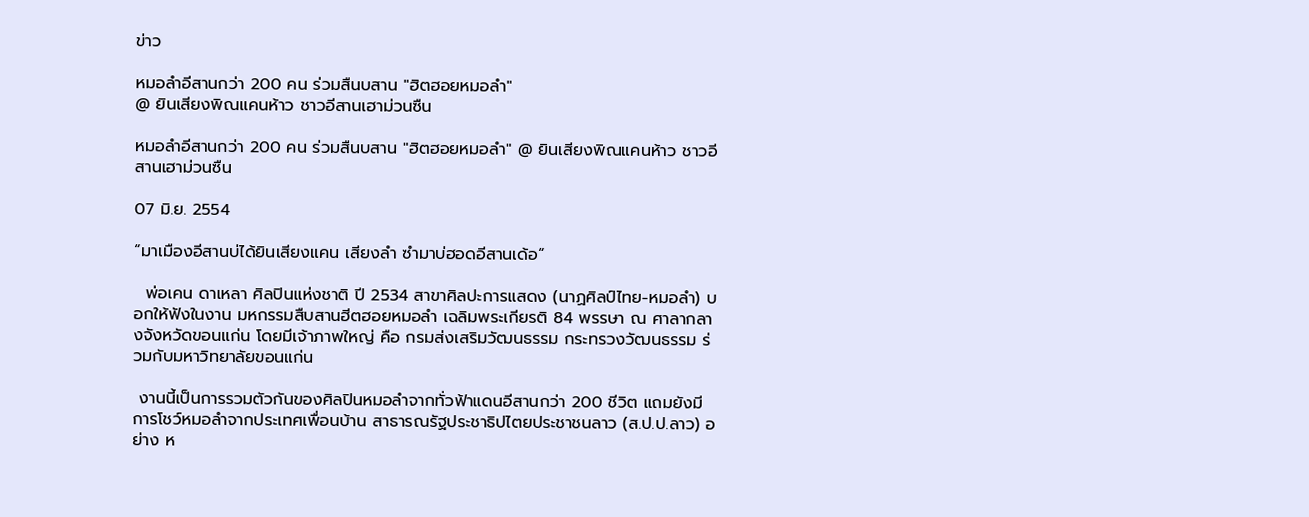ข่าว

หมอลำอีสานกว่า 200 คน ร่วมสืนบสาน "ฮิตฮอยหมอลำ"
@ ยินเสียงพิณแคนห้าว ชาวอีสานเฮาม่วนซืน

หมอลำอีสานกว่า 200 คน ร่วมสืนบสาน "ฮิตฮอยหมอลำ" @ ยินเสียงพิณแคนห้าว ชาวอีสานเฮาม่วนซืน

07 มิ.ย. 2554

“มาเมืองอีสานบ่ได้ยินเสียงแคน เสียงลำ ซำมาบ่ฮอดอีสานเด้อ“

  พ่อเคน ดาเหลา ศิลปินแห่งชาติ ปี 2534 สาขาศิลปะการแสดง (นาฏศิลป์ไทย-หมอลำ) บอกให้ฟังในงาน มหกรรมสืบสานฮีตฮอยหมอลำ เฉลิมพระเกียรติ 84 พรรษา ณ ศาลากลางจังหวัดขอนแก่น โดยมีเจ้าภาพใหญ่ คือ กรมส่งเสริมวัฒนธรรม กระทรวงวัฒนธรรม ร่วมกับมหาวิทยาลัยขอนแก่น

 งานนี้เป็นการรวมตัวกันของศิลปินหมอลำจากทั่วฟ้าแดนอีสานกว่า 200 ชีวิต แถมยังมีการโชว์หมอลำจากประเทศเพื่อนบ้าน สาธารณรัฐประชาธิปไตยประชาชนลาว (ส.ป.ป.ลาว) อย่าง ห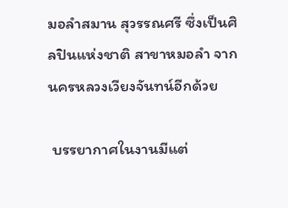มอลำสมาน สุวรรณศรี ซึ่งเป็นศิลปินแห่งชาติ สาขาหมอลำ จากนครหลวงเวียงจันทน์อีกด้วย

 บรรยากาศในงานมีแต่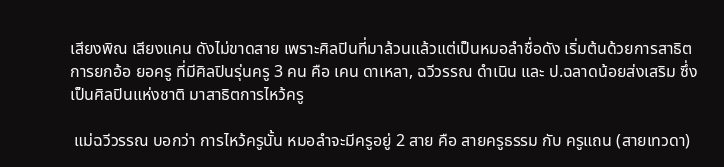เสียงพิณ เสียงแคน ดังไม่ขาดสาย เพราะศิลปินที่มาล้วนแล้วแต่เป็นหมอลำชื่อดัง เริ่มต้นด้วยการสาธิตการยกอ้อ ยอครู ที่มีศิลปินรุ่นครู 3 คน คือ เคน ดาเหลา, ฉวีวรรณ ดำเนิน และ ป.ฉลาดน้อยส่งเสริม ซึ่งเป็นศิลปินแห่งชาติ มาสาธิตการไหว้ครู

 แม่ฉวีวรรณ บอกว่า การไหว้ครูนั้น หมอลำจะมีครูอยู่ 2 สาย คือ สายครูธรรม กับ ครูแถน (สายเทวดา)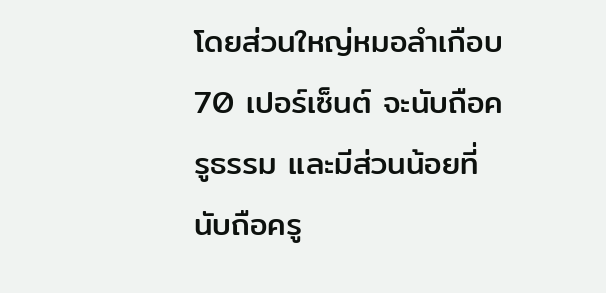โดยส่วนใหญ่หมอลำเกือบ 70 เปอร์เซ็นต์ จะนับถือครูธรรม และมีส่วนน้อยที่นับถือครู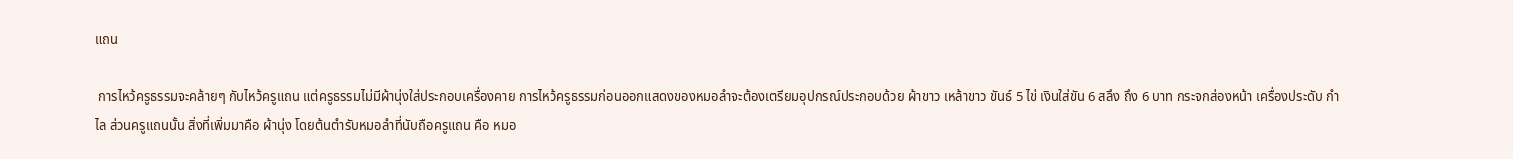แถน

 การไหว้ครูธรรมจะคล้ายๆ กับไหว้ครูแถน แต่ครูธรรมไม่มีผ้านุ่งใส่ประกอบเครื่องคาย การไหว้ครูธรรมก่อนออกแสดงของหมอลำจะต้องเตรียมอุปกรณ์ประกอบด้วย ผ้าขาว เหล้าขาว ขันธ์ 5 ไข่ เงินใส่ขัน 6 สลึง ถึง 6 บาท กระจกส่องหน้า เครื่องประดับ กำไล ส่วนครูแถนนั้น สิ่งที่เพิ่มมาคือ ผ้านุ่ง โดยต้นตำรับหมอลำที่นับถือครูแถน คือ หมอ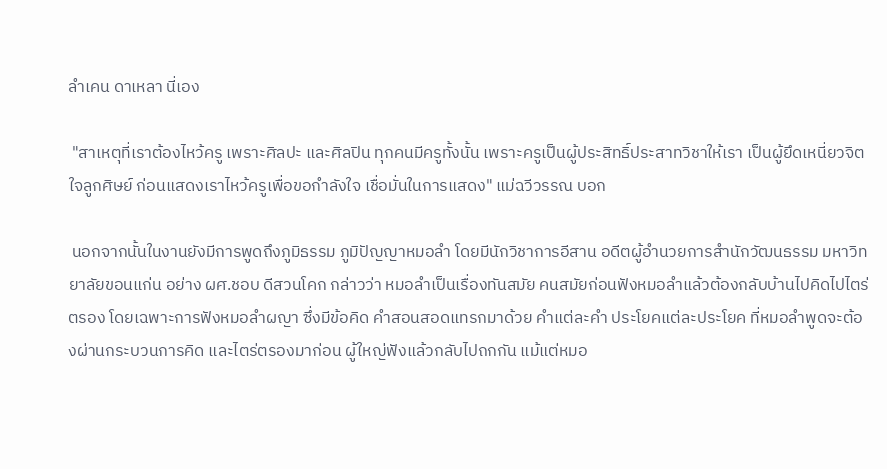ลำเคน ดาเหลา นี่เอง

 "สาเหตุที่เราต้องไหว้ครู เพราะศิลปะ และศิลปิน ทุกคนมีครูทั้งนั้น เพราะครูเป็นผู้ประสิทธิ์ประสาทวิชาให้เรา เป็นผู้ยึดเหนี่ยวจิตใจลูกศิษย์ ก่อนแสดงเราไหว้ครูเพื่อขอกำลังใจ เชื่อมั่นในการแสดง" แม่ฉวีวรรณ บอก

 นอกจากนั้นในงานยังมีการพูดถึงภูมิธรรม ภูมิปัญญาหมอลำ โดยมีนักวิชาการอีสาน อดีตผู้อำนวยการสำนักวัฒนธรรม มหาวิทยาลัยขอนแก่น อย่าง ผศ.ชอบ ดีสวนโคก กล่าวว่า หมอลำเป็นเรื่องทันสมัย คนสมัยก่อนฟังหมอลำแล้วต้องกลับบ้านไปคิดไปไตร่ตรอง โดยเฉพาะการฟังหมอลำผญา ซึ่งมีข้อคิด คำสอนสอดแทรกมาด้วย คำแต่ละคำ ประโยคแต่ละประโยค ที่หมอลำพูดจะต้องผ่านกระบวนการคิด และไตร่ตรองมาก่อน ผู้ใหญ่ฟังแล้วกลับไปถกกัน แม้แต่หมอ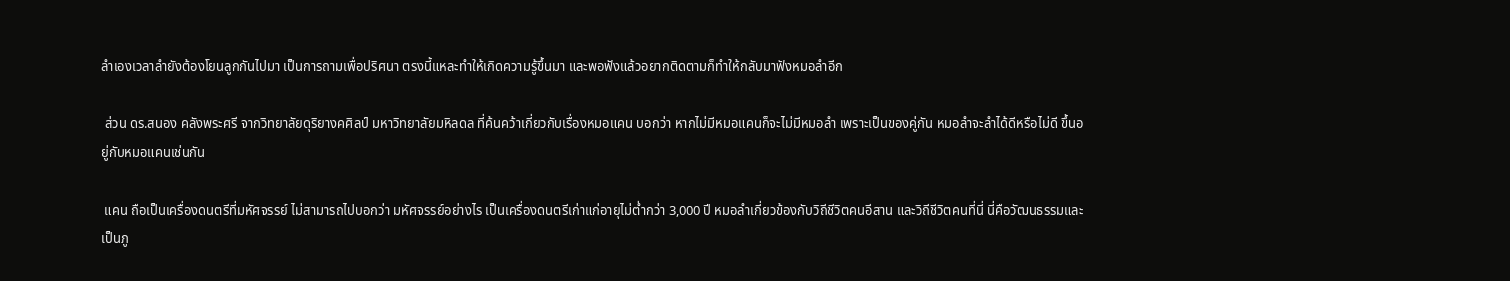ลำเองเวลาลำยังต้องโยนลูกกันไปมา เป็นการถามเพื่อปริศนา ตรงนี้แหละทำให้เกิดความรู้ขึ้นมา และพอฟังแล้วอยากติดตามก็ทำให้กลับมาฟังหมอลำอีก

 ส่วน ดร.สนอง คลังพระศรี จากวิทยาลัยดุริยางคศิลป์ มหาวิทยาลัยมหิลดล ที่ค้นคว้าเกี่ยวกับเรื่องหมอแคน บอกว่า หากไม่มีหมอแคนก็จะไม่มีหมอลำ เพราะเป็นของคู่กัน หมอลำจะลำได้ดีหรือไม่ดี ขึ้นอยู่กับหมอแคนเช่นกัน

 แคน ถือเป็นเครื่องดนตรีที่มหัศจรรย์ ไม่สามารถไปบอกว่า มหัศจรรย์อย่างไร เป็นเครื่องดนตรีเก่าแก่อายุไม่ต่ำกว่า 3,000 ปี หมอลำเกี่ยวข้องกับวิถีชีวิตคนอีสาน และวิถีชีวิตคนที่นี่ นี่คือวัฒนธรรมและเป็นภู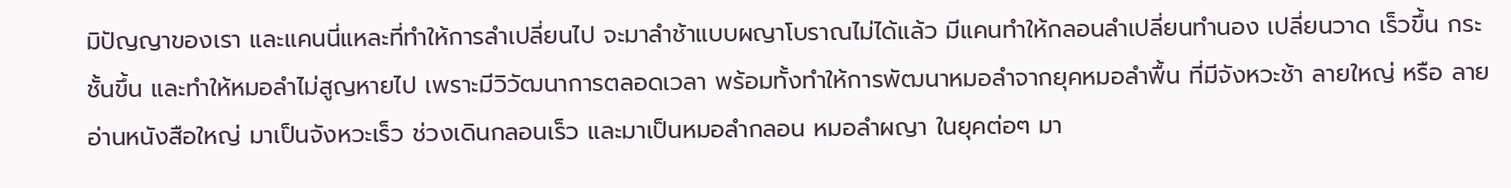มิปัญญาของเรา และแคนนี่แหละที่ทำให้การลำเปลี่ยนไป จะมาลำช้าแบบผญาโบราณไม่ได้แล้ว มีแคนทำให้กลอนลำเปลี่ยนทำนอง เปลี่ยนวาด เร็วขึ้น กระชั้นขึ้น และทำให้หมอลำไม่สูญหายไป เพราะมีวิวัฒนาการตลอดเวลา พร้อมทั้งทำให้การพัฒนาหมอลำจากยุคหมอลำพื้น ที่มีจังหวะช้า ลายใหญ่ หรือ ลายอ่านหนังสือใหญ่ มาเป็นจังหวะเร็ว ช่วงเดินกลอนเร็ว และมาเป็นหมอลำกลอน หมอลำผญา ในยุคต่อๆ มา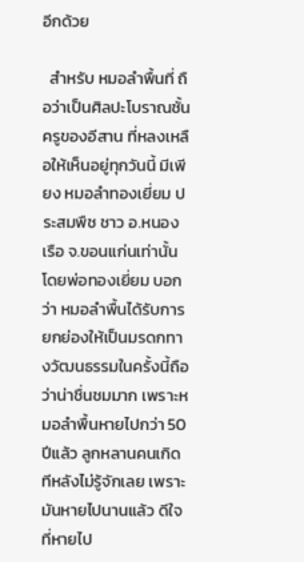อีกด้วย

  สำหรับ หมอลำพื้นที่ ถือว่าเป็นศิลปะโบราณชั้นครูของอีสาน ที่หลงเหลือให้เห็นอยู่ทุกวันนี้ มีเพียง หมอลำทองเยี่ยม ประสมพืช ชาว อ.หนองเรือ จ.ขอนแก่นเท่านั้น โดยพ่อทองเยี่ยม บอกว่า หมอลำพื้นได้รับการยกย่องให้เป็นมรดกทางวัฒนธรรมในครั้งนี้ถือว่าน่าชื่นชมมาก เพราะหมอลำพื้นหายไปกว่า 50 ปีแล้ว ลูกหลานคนเกิดทีหลังไม่รู้จักเลย เพราะมันหายไปนานแล้ว ดีใจที่หายไป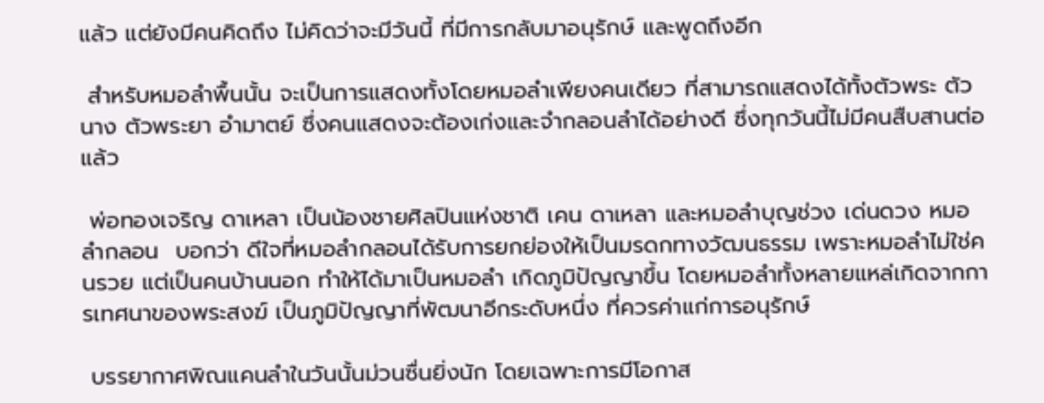แล้ว แต่ยังมีคนคิดถึง ไม่คิดว่าจะมีวันนี้ ที่มีการกลับมาอนุรักษ์ และพูดถึงอีก

 สำหรับหมอลำพื้นนั้น จะเป็นการแสดงทั้งโดยหมอลำเพียงคนเดียว ที่สามารถแสดงได้ทั้งตัวพระ ตัวนาง ตัวพระยา อำมาตย์ ซึ่งคนแสดงจะต้องเก่งและจำกลอนลำได้อย่างดี ซึ่งทุกวันนี้ไม่มีคนสืบสานต่อแล้ว

 พ่อทองเจริญ ดาเหลา เป็นน้องชายศิลปินแห่งชาติ เคน ดาเหลา และหมอลำบุญช่วง เด่นดวง หมอลำกลอน  บอกว่า ดีใจที่หมอลำกลอนได้รับการยกย่องให้เป็นมรดกทางวัฒนธรรม เพราะหมอลำไม่ใช่คนรวย แต่เป็นคนบ้านนอก ทำให้ได้มาเป็นหมอลำ เกิดภูมิปัญญาขึ้น โดยหมอลำทั้งหลายแหล่เกิดจากการเทศนาของพระสงฆ์ เป็นภูมิปัญญาที่พัฒนาอีกระดับหนึ่ง ที่ควรค่าแก่การอนุรักษ์

 บรรยากาศพิณแคนลำในวันนั้นม่วนซื่นยิ่งนัก โดยเฉพาะการมีโอกาส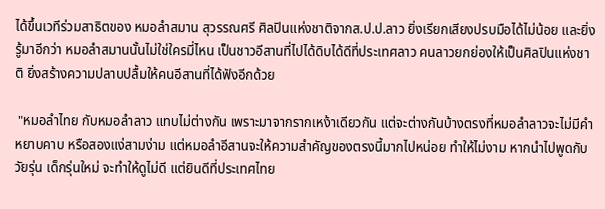ได้ขึ้นเวทีร่วมสาธิตของ หมอลำสมาน สุวรรณศรี ศิลปินแห่งชาติจากส.ป.ป.ลาว ยิ่งเรียกเสียงปรบมือได้ไม่น้อย และยิ่งรู้มาอีกว่า หมอลำสมานนั้นไม่ใช่ใครมี่ไหน เป็นชาวอีสานที่ไปได้ดิบได้ดีที่ประเทศลาว คนลาวยกย่องให้เป็นศิลปินแห่งชาติ ยิ่งสร้างความปลาบปลื้มให้คนอีสานที่ได้ฟังอีกด้วย

 "หมอลำไทย กับหมอลำลาว แทบไม่ต่างกัน เพราะมาจากรากเหง้าเดียวกัน แต่จะต่างกันบ้างตรงที่หมอลำลาวจะไม่มีคำหยาบคาบ หรือสองแง่สามง่าม แต่หมอลำอีสานจะให้ความสำคัญของตรงนี้มากไปหน่อย ทำให้ไม่งาม หากนำไปพูดกับวัยรุ่น เด็กรุ่นใหม่ จะทำให้ดูไม่ดี แต่ยินดีที่ประเทศไทย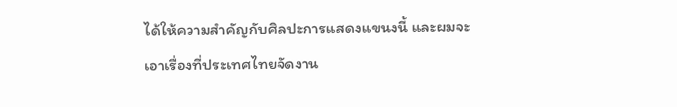ได้ให้ความสำคัญกับศิลปะการแสดงแขนงนี้ และผมจะเอาเรื่องที่ประเทศไทยจัดงาน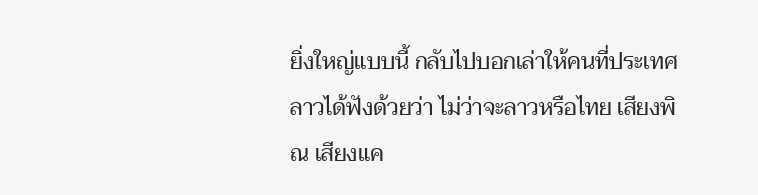ยิ่งใหญ่แบบนี้ กลับไปบอกเล่าให้คนที่ประเทศลาวได้ฟังด้วยว่า ไม่ว่าจะลาวหรือไทย เสียงพิณ เสียงแค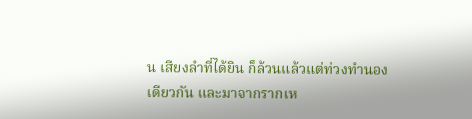น เสียงลำที่ได้ยิน ก็ล้วนแล้วแต่ท่วงทำนองเดียวกัน และมาจากรากเห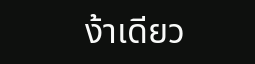ง้าเดียว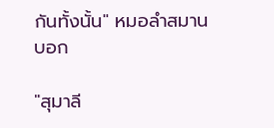กันทั้งนั้น" หมอลำสมาน บอก

"สุมาลี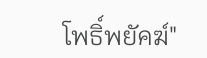โพธิ์พยัคฆ์"